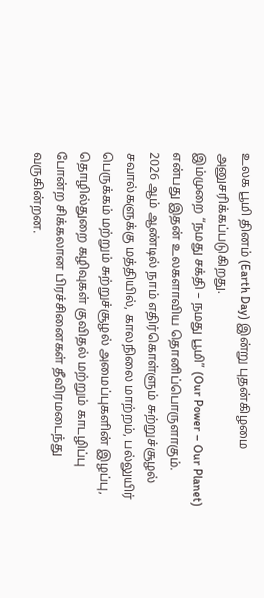உலக பூமி தினம் (Earth Day) இன்று புதன்கிழமை அனுசரிக்கப்படுகிறது.
இம்முறை “நமது சக்தி – நமது பூமி” (Our Power – Our Planet) என்பது இதன் உலகளாவிய தொனிப்பொருளாகும்.
2026 ஆம் ஆண்டில் நாம் எதிர்கொள்ளும் சுற்றுச்சூழல் சவால்களுக்கு மத்தியில், காலநிலை மாற்றம், பல்லுயிர் பெருக்கம் மற்றும் சுற்றுச்சூழல் அமைப்புகளின் இழப்பு, தொழில்துறை கழிவுகள் குவிதல் மற்றும் காடழிப்பு போன்ற சிக்கலான பிரச்சினைகள் தீவிரமடைந்து வருகின்றன.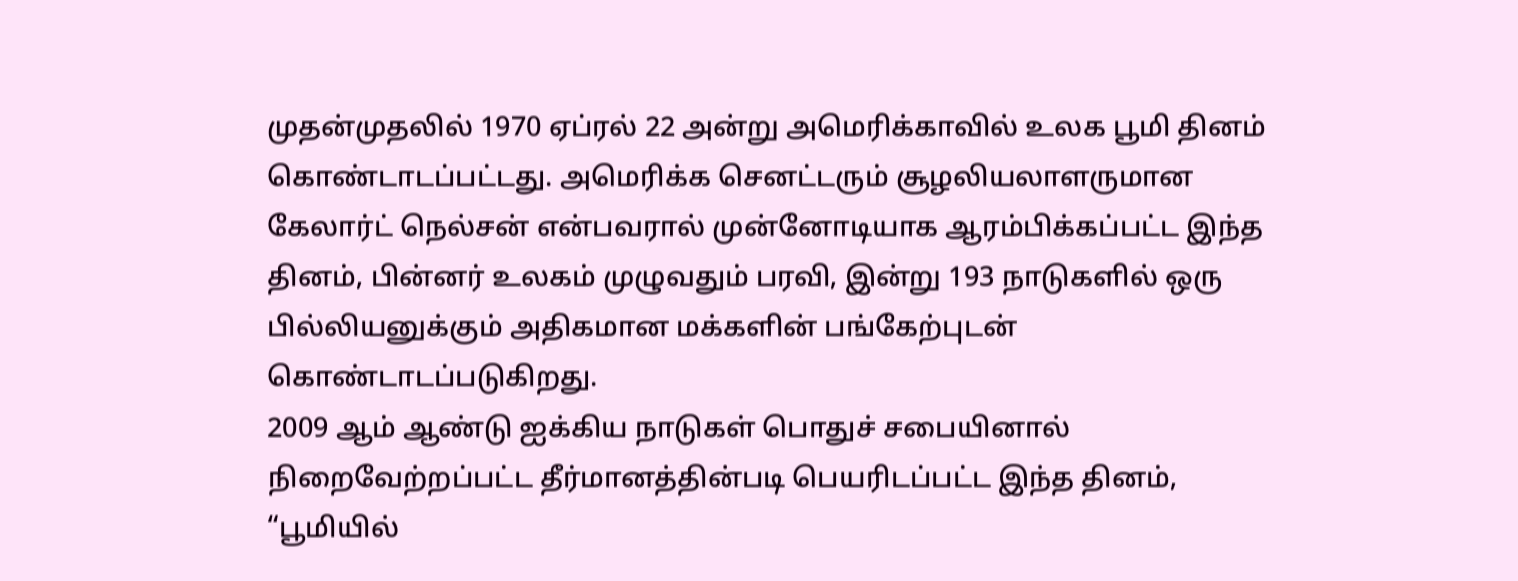முதன்முதலில் 1970 ஏப்ரல் 22 அன்று அமெரிக்காவில் உலக பூமி தினம் கொண்டாடப்பட்டது. அமெரிக்க செனட்டரும் சூழலியலாளருமான கேலார்ட் நெல்சன் என்பவரால் முன்னோடியாக ஆரம்பிக்கப்பட்ட இந்த தினம், பின்னர் உலகம் முழுவதும் பரவி, இன்று 193 நாடுகளில் ஒரு பில்லியனுக்கும் அதிகமான மக்களின் பங்கேற்புடன் கொண்டாடப்படுகிறது.
2009 ஆம் ஆண்டு ஐக்கிய நாடுகள் பொதுச் சபையினால் நிறைவேற்றப்பட்ட தீர்மானத்தின்படி பெயரிடப்பட்ட இந்த தினம், “பூமியில்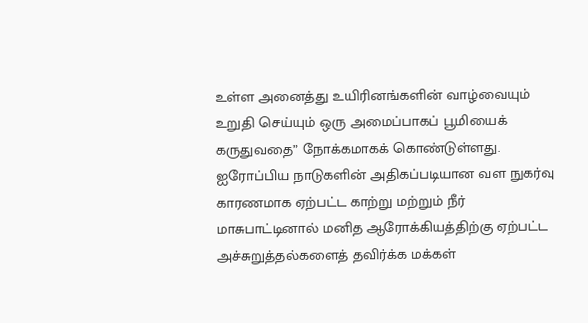உள்ள அனைத்து உயிரினங்களின் வாழ்வையும் உறுதி செய்யும் ஒரு அமைப்பாகப் பூமியைக் கருதுவதை” நோக்கமாகக் கொண்டுள்ளது.
ஐரோப்பிய நாடுகளின் அதிகப்படியான வள நுகர்வு காரணமாக ஏற்பட்ட காற்று மற்றும் நீர் மாசுபாட்டினால் மனித ஆரோக்கியத்திற்கு ஏற்பட்ட அச்சுறுத்தல்களைத் தவிர்க்க மக்கள்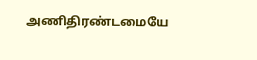அணிதிரண்டமையே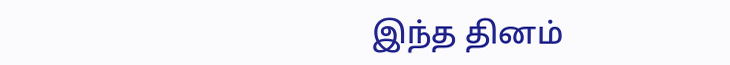இந்த தினம்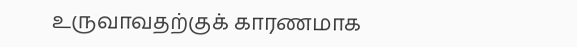உருவாவதற்குக் காரணமாக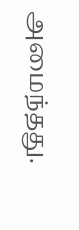அமைந்தது.